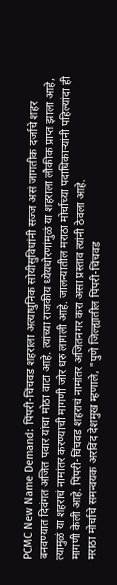PCMC New Name Demand: पिंपरी-चिंचवड शहराला अत्याधुनिक सोयीसुविधांनी सज्ज असं जागतीक दर्जाचे शहर बनवण्यात दिवंगत अजित पवार यांचा मोठा वाटा आहे. त्यांच्या राजकीय ध्येयधोरणांमुळं या शहराला लौकीक प्राप्त झाला आहे, त्यामुळं या शहराचं नामांतर करण्याची मागणी जोर धरु लागली आहे. जालन्यातील मराठा मोर्चाच्या पदाधिकाऱ्यांनी पहिल्यांदा ही मागणी केली आहे. पिंपरी-चिंचवड शहराचं नामांतर अजितनगर करा असा प्रस्ताव त्यांनी ठेवला आहे.
मराठा मोर्चाचे समन्वयक अरविंद देशमुख म्हणाले, "पुणे जिल्ह्यातील पिंपरी-चिंचवड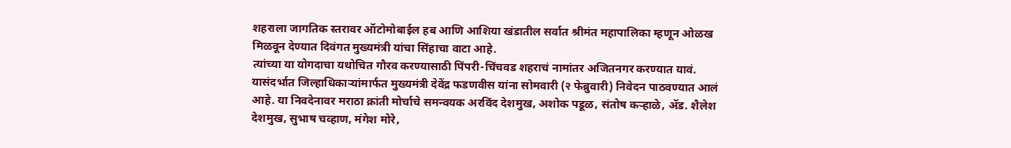शहराला जागतिक स्तरावर ऑटोमोबाईल हब आणि आशिया खंडातील सर्वात श्रीमंत महापालिका म्हणून ओळख मिळवून देण्यात दिवंगत मुख्यमंत्री यांचा सिंहाचा वाटा आहे.
त्यांच्या या योगदाचा यथोचित गौरव करण्यासाठी पिंपरी-चिंचवड शहराचं नामांतर अजितनगर करण्यात यावं. यासंदर्भात जिल्हाधिकाऱ्यांमार्फत मुख्यमंत्री देवेंद्र फडणवीस यांना सोमवारी (२ फेब्रुवारी) निवेदन पाठवण्यात आलं आहे. या निवदेनावर मराठा क्रांती मोर्चाचे समन्वयक अरविंद देशमुख, अशोक पडूळ, संतोष कऱ्हाळे, ॲड. शैलेश देशमुख, सुभाष चव्हाण, मंगेश मोरे,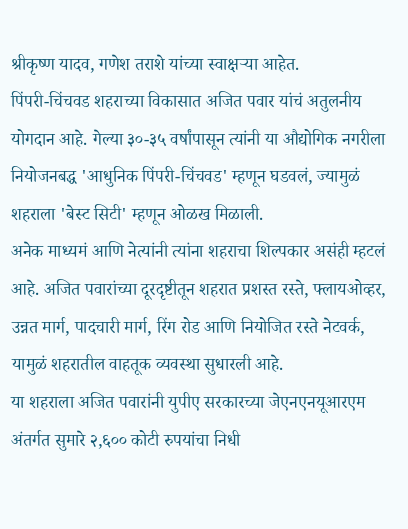श्रीकृष्ण यादव, गणेश तराशे यांच्या स्वाक्षऱ्या आहेत.
पिंपरी-चिंचवड शहराच्या विकासात अजित पवार यांचं अतुलनीय योगदान आहे. गेल्या ३०-३५ वर्षांपासून त्यांनी या औद्योगिक नगरीला नियोजनबद्ध 'आधुनिक पिंपरी-चिंचवड' म्हणून घडवलं, ज्यामुळं शहराला 'बेस्ट सिटी' म्हणून ओळख मिळाली.
अनेक माध्यमं आणि नेत्यांनी त्यांना शहराचा शिल्पकार असंही म्हटलं आहे. अजित पवारांच्या दूरदृष्टीतून शहरात प्रशस्त रस्ते, फ्लायओव्हर, उन्नत मार्ग, पादचारी मार्ग, रिंग रोड आणि नियोजित रस्ते नेटवर्क, यामुळं शहरातील वाहतूक व्यवस्था सुधारली आहे.
या शहराला अजित पवारांनी युपीए सरकारच्या जेएनएनयूआरएम अंतर्गत सुमारे २,६०० कोटी रुपयांचा निधी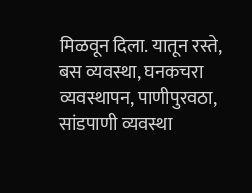मिळवून दिला. यातून रस्ते, बस व्यवस्था, घनकचरा व्यवस्थापन, पाणीपुरवठा, सांडपाणी व्यवस्था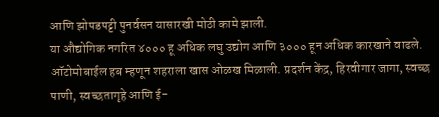आणि झोपडपट्टी पुनर्वसन यासारखी मोठी कामे झाली.
या औद्योगिक नगरित ४००० हू अधिक लघु उद्योग आणि ३००० हून अधिक कारखाने वाढले. ऑटोमोबाईल हब म्हणून शहराला खास ओळख मिळाली. प्रदर्शन केंद्र, हिरवीगार जागा, स्वच्छ पाणी, स्वच्छतागृहे आणि ई-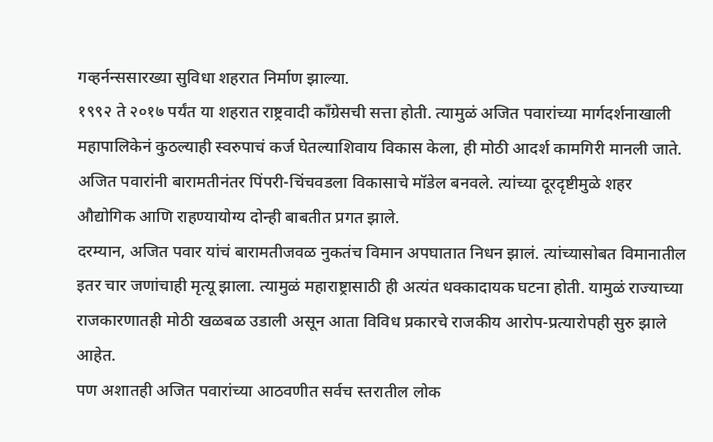गव्हर्नन्ससारख्या सुविधा शहरात निर्माण झाल्या.
१९९२ ते २०१७ पर्यंत या शहरात राष्ट्रवादी काँग्रेसची सत्ता होती. त्यामुळं अजित पवारांच्या मार्गदर्शनाखाली महापालिकेनं कुठल्याही स्वरुपाचं कर्ज घेतल्याशिवाय विकास केला, ही मोठी आदर्श कामगिरी मानली जाते. अजित पवारांनी बारामतीनंतर पिंपरी-चिंचवडला विकासाचे मॉडेल बनवले. त्यांच्या दूरदृष्टीमुळे शहर औद्योगिक आणि राहण्यायोग्य दोन्ही बाबतीत प्रगत झाले.
दरम्यान, अजित पवार यांचं बारामतीजवळ नुकतंच विमान अपघातात निधन झालं. त्यांच्यासोबत विमानातील इतर चार जणांचाही मृत्यू झाला. त्यामुळं महाराष्ट्रासाठी ही अत्यंत धक्कादायक घटना होती. यामुळं राज्याच्या राजकारणातही मोठी खळबळ उडाली असून आता विविध प्रकारचे राजकीय आरोप-प्रत्यारोपही सुरु झाले आहेत.
पण अशातही अजित पवारांच्या आठवणीत सर्वच स्तरातील लोक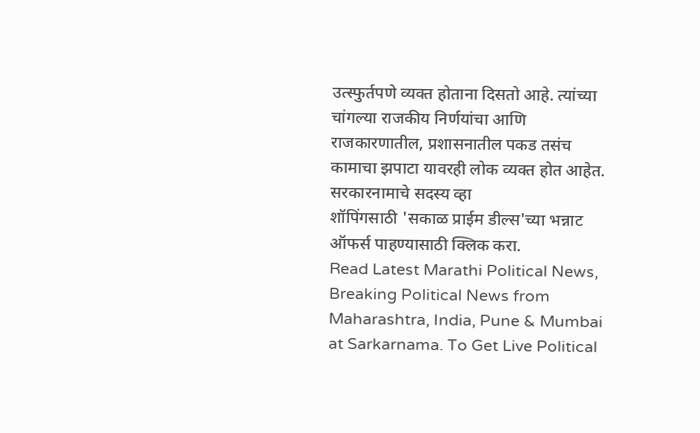उत्स्फुर्तपणे व्यक्त होताना दिसतो आहे. त्यांच्या चांगल्या राजकीय निर्णयांचा आणि राजकारणातील, प्रशासनातील पकड तसंच कामाचा झपाटा यावरही लोक व्यक्त होत आहेत.
सरकारनामाचे सदस्य व्हा
शॉपिंगसाठी 'सकाळ प्राईम डील्स'च्या भन्नाट ऑफर्स पाहण्यासाठी क्लिक करा.
Read Latest Marathi Political News, Breaking Political News from Maharashtra, India, Pune & Mumbai at Sarkarnama. To Get Live Political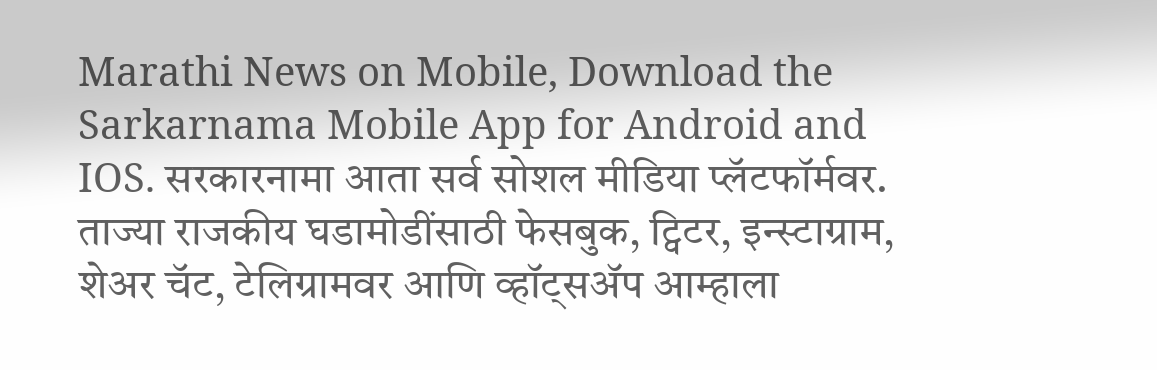Marathi News on Mobile, Download the Sarkarnama Mobile App for Android and IOS. सरकारनामा आता सर्व सोशल मीडिया प्लॅटफॉर्मवर. ताज्या राजकीय घडामोडींसाठी फेसबुक, ट्विटर, इन्स्टाग्राम, शेअर चॅट, टेलिग्रामवर आणि व्हॉट्सॲप आम्हाला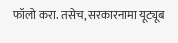फॉलो करा. तसेच, सरकारनामा यूट्यूब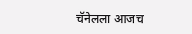चॅनेलला आजच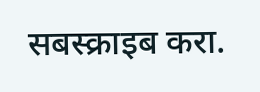सबस्क्राइब करा.